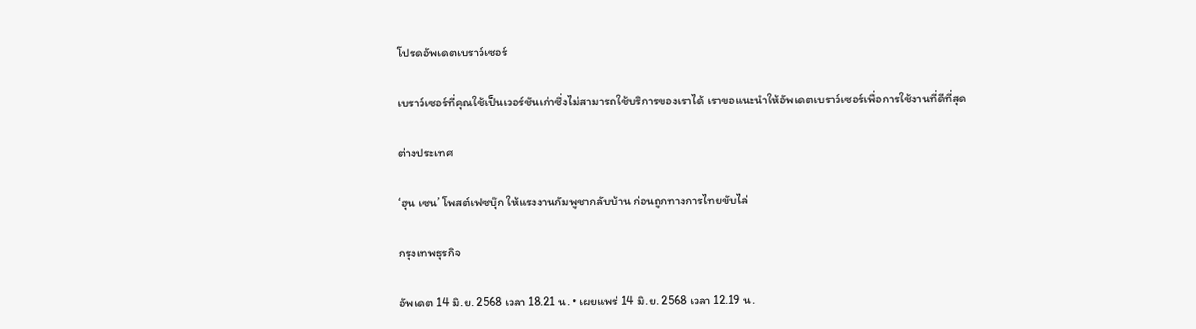โปรดอัพเดตเบราว์เซอร์

เบราว์เซอร์ที่คุณใช้เป็นเวอร์ชันเก่าซึ่งไม่สามารถใช้บริการของเราได้ เราขอแนะนำให้อัพเดตเบราว์เซอร์เพื่อการใช้งานที่ดีที่สุด

ต่างประเทศ

‘ฮุน เซน’ โพสต์เฟซบุ๊ก ให้แรงงานกัมพูชากลับบ้าน ก่อนถูกทางการไทยขับไล่

กรุงเทพธุรกิจ

อัพเดต 14 มิ.ย. 2568 เวลา 18.21 น. • เผยแพร่ 14 มิ.ย. 2568 เวลา 12.19 น.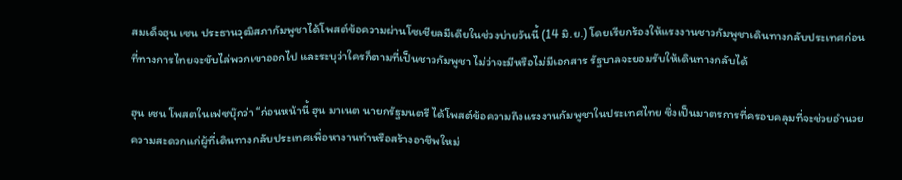สมเด็จฮุน เซน ประธานวุฒิสภากัมพูชาได้โพสต์ข้อความผ่านโซเชียลมีเดียในช่วงบ่ายวันนี้ (14 มิ.ย.) โดยเรียกร้องให้แรงงานชาวกัมพูชาเดินทางกลับประเทศก่อนที่ทางการไทยจะขับไล่พวกเขาออกไป และระบุว่าใครก็ตามที่เป็นชาวกัมพูชา ไม่ว่าจะมีหรือไม่มีเอกสาร รัฐบาลจะยอมรับให้เดินทางกลับได้

ฮุน เซน โพสตในเฟซบุ๊กว่า “ก่อนหน้านี้ ฮุน มาเนต นายกรัฐมนตรี ได้โพสต์ข้อความถึงแรงงานกัมพูชาในประเทศไทย ซึ่งเป็นมาตรการที่ครอบคลุมที่จะช่วยอำนวยความสะดวกแก่ผู้ที่เดินทางกลับประเทศเพื่อหางานทำหรือสร้างอาชีพใหม่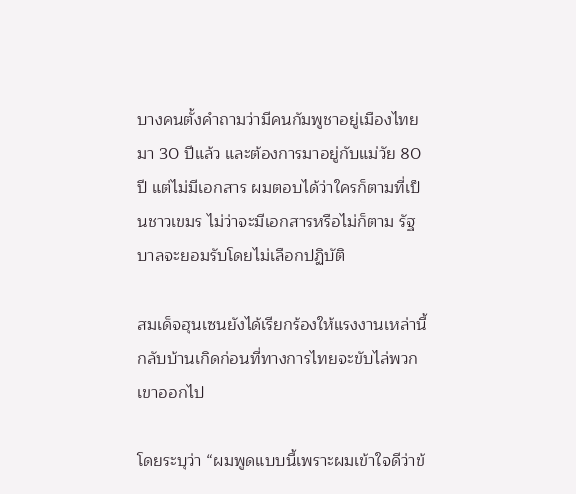บางคนตั้งคำถามว่ามีคนกัมพูชาอยู่เมืองไทยมา 30 ปีแล้ว และต้องการมาอยู่กับแม่วัย 80 ปี แต่ไม่มีเอกสาร ผมตอบได้ว่าใครก็ตามที่เป็นชาวเขมร ไม่ว่าจะมีเอกสารหรือไม่ก็ตาม รัฐบาลจะยอมรับโดยไม่เลือกปฏิบัติ

สมเด็จฮุนเซนยังได้เรียกร้องให้แรงงานเหล่านี้กลับบ้านเกิดก่อนที่ทางการไทยจะขับไล่พวกเขาออกไป

โดยระบุว่า “ผมพูดแบบนี้เพราะผมเข้าใจดีว่าข้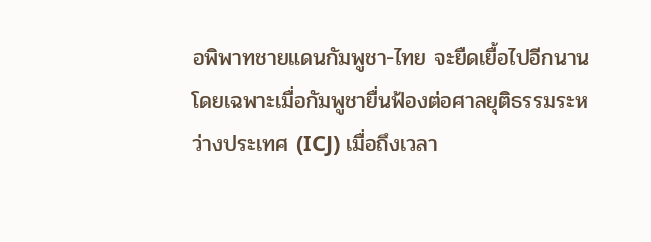อพิพาทชายแดนกัมพูชา-ไทย จะยืดเยื้อไปอีกนาน โดยเฉพาะเมื่อกัมพูชายื่นฟ้องต่อศาลยุติธรรมระหว่างประเทศ (ICJ) เมื่อถึงเวลา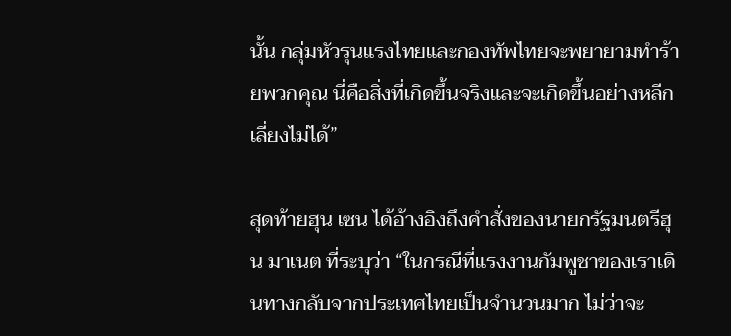นั้น กลุ่มหัวรุนแรงไทยและกองทัพไทยจะพยายามทำร้ายพวกคุณ นี่คือสิ่งที่เกิดขึ้นจริงและจะเกิดขึ้นอย่างหลีกเลี่ยงไม่ได้”

สุดท้ายฮุน เซน ได้อ้างอิงถึงคำสั่งของนายกรัฐมนตรีฮุน มาเนต ที่ระบุว่า “ในกรณีที่แรงงานกัมพูชาของเราเดินทางกลับจากประเทศไทยเป็นจำนวนมาก ไม่ว่าจะ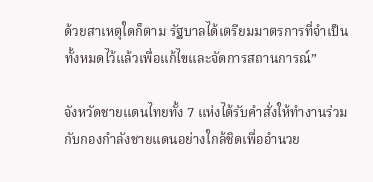ด้วยสาเหตุใดก็ตาม รัฐบาลได้เตรียมมาตรการที่จำเป็นทั้งหมดไว้แล้วเพื่อแก้ไขและจัดการสถานการณ์”

จังหวัดชายแดนไทยทั้ง 7 แห่งได้รับคำสั่งให้ทำงานร่วมกับกองกำลังชายแดนอย่างใกล้ชิดเพื่ออำนวย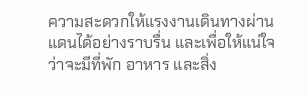ความสะดวกให้แรงงานเดินทางผ่านแดนได้อย่างราบรื่น และเพื่อให้แน่ใจว่าจะมีที่พัก อาหาร และสิ่ง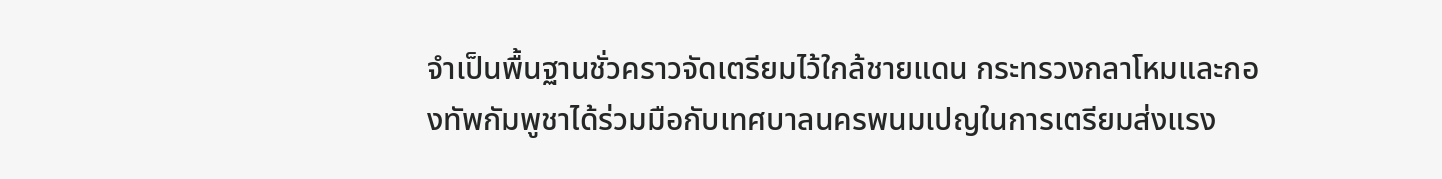จำเป็นพื้นฐานชั่วคราวจัดเตรียมไว้ใกล้ชายแดน กระทรวงกลาโหมและกองทัพกัมพูชาได้ร่วมมือกับเทศบาลนครพนมเปญในการเตรียมส่งแรง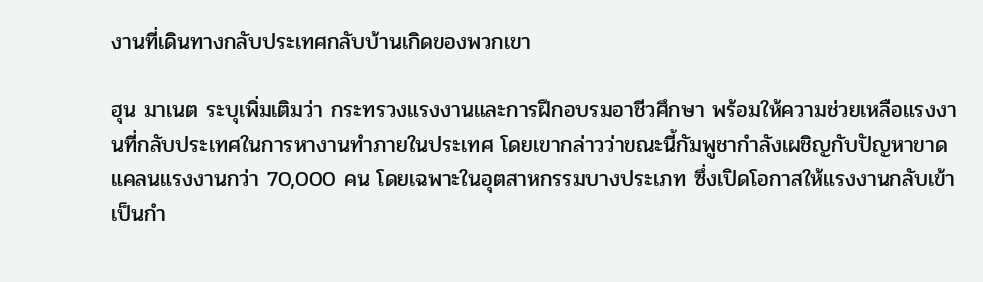งานที่เดินทางกลับประเทศกลับบ้านเกิดของพวกเขา

ฮุน มาเนต ระบุเพิ่มเติมว่า กระทรวงแรงงานและการฝึกอบรมอาชีวศึกษา พร้อมให้ความช่วยเหลือแรงงานที่กลับประเทศในการหางานทำภายในประเทศ โดยเขากล่าวว่าขณะนี้กัมพูชากำลังเผชิญกับปัญหาขาดแคลนแรงงานกว่า 70,000 คน โดยเฉพาะในอุตสาหกรรมบางประเภท ซึ่งเปิดโอกาสให้แรงงานกลับเข้าเป็นกำ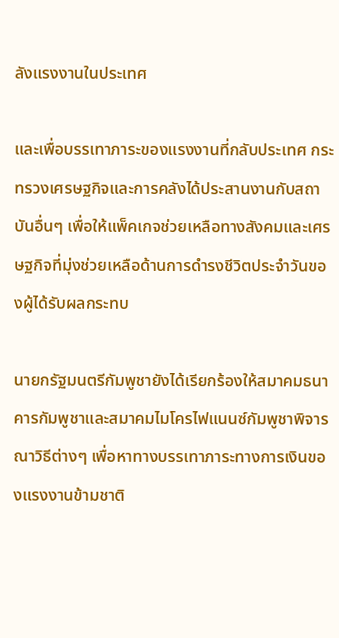ลังแรงงานในประเทศ

และเพื่อบรรเทาภาระของแรงงานที่กลับประเทศ กระทรวงเศรษฐกิจและการคลังได้ประสานงานกับสถาบันอื่นๆ เพื่อให้แพ็คเกจช่วยเหลือทางสังคมและเศรษฐกิจที่มุ่งช่วยเหลือด้านการดำรงชีวิตประจำวันของผู้ได้รับผลกระทบ

นายกรัฐมนตรีกัมพูชายังได้เรียกร้องให้สมาคมธนาคารกัมพูชาและสมาคมไมโครไฟแนนซ์กัมพูชาพิจารณาวิธีต่างๆ เพื่อหาทางบรรเทาภาระทางการเงินของแรงงานข้ามชาติ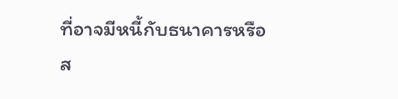ที่อาจมีหนี้กับธนาคารหรือส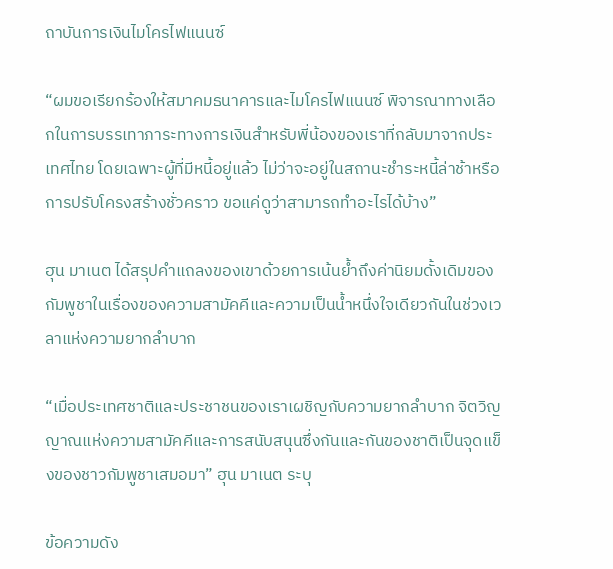ถาบันการเงินไมโครไฟแนนซ์

“ผมขอเรียกร้องให้สมาคมธนาคารและไมโครไฟแนนซ์ พิจารณาทางเลือกในการบรรเทาภาระทางการเงินสำหรับพี่น้องของเราที่กลับมาจากประเทศไทย โดยเฉพาะผู้ที่มีหนี้อยู่แล้ว ไม่ว่าจะอยู่ในสถานะชำระหนี้ล่าช้าหรือการปรับโครงสร้างชั่วคราว ขอแค่ดูว่าสามารถทำอะไรได้บ้าง”

ฮุน มาเนต ได้สรุปคำแถลงของเขาด้วยการเน้นย้ำถึงค่านิยมดั้งเดิมของกัมพูชาในเรื่องของความสามัคคีและความเป็นน้ำหนึ่งใจเดียวกันในช่วงเวลาแห่งความยากลำบาก

“เมื่อประเทศชาติและประชาชนของเราเผชิญกับความยากลำบาก จิตวิญญาณแห่งความสามัคคีและการสนับสนุนซึ่งกันและกันของชาติเป็นจุดแข็งของชาวกัมพูชาเสมอมา” ฮุน มาเนต ระบุ

ข้อความดัง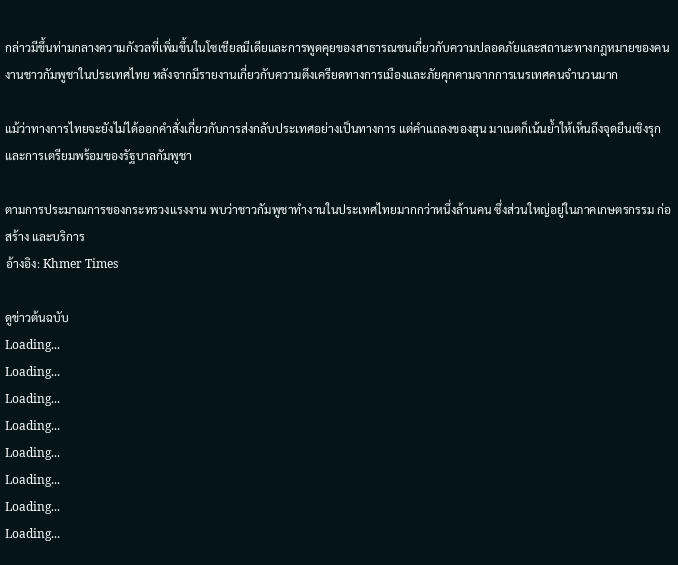กล่าวมีขึ้นท่ามกลางความกังวลที่เพิ่มขึ้นในโซเชียลมีเดียและการพูดคุยของสาธารณชนเกี่ยวกับความปลอดภัยและสถานะทางกฎหมายของคนงานชาวกัมพูชาในประเทศไทย หลังจากมีรายงานเกี่ยวกับความตึงเครียดทางการเมืองและภัยคุกคามจากการเนรเทศคนจำนวนมาก

แม้ว่าทางการไทยจะยังไม่ได้ออกคำสั่งเกี่ยวกับการส่งกลับประเทศอย่างเป็นทางการ แต่คำแถลงของฮุน มาเนตก็เน้นย้ำให้เห็นถึงจุดยืนเชิงรุกและการเตรียมพร้อมของรัฐบาลกัมพูชา

ตามการประมาณการของกระทรวงแรงงาน พบว่าชาวกัมพูชาทำงานในประเทศไทยมากกว่าหนึ่งล้านคน ซึ่งส่วนใหญ่อยู่ในภาคเกษตรกรรม ก่อสร้าง และบริการ
อ้างอิง: Khmer Times

ดูข่าวต้นฉบับ
Loading...
Loading...
Loading...
Loading...
Loading...
Loading...
Loading...
Loading...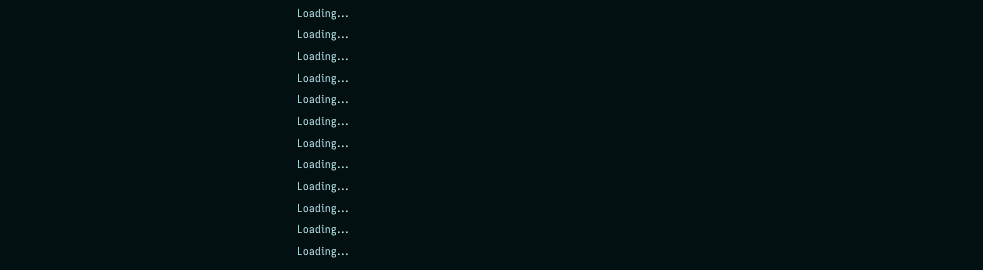Loading...
Loading...
Loading...
Loading...
Loading...
Loading...
Loading...
Loading...
Loading...
Loading...
Loading...
Loading...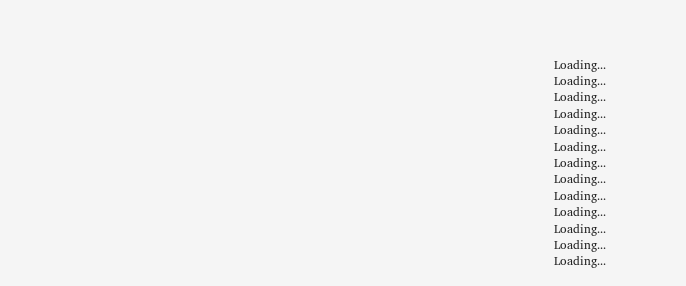Loading...
Loading...
Loading...
Loading...
Loading...
Loading...
Loading...
Loading...
Loading...
Loading...
Loading...
Loading...
Loading...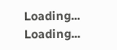Loading...
Loading...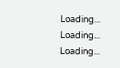Loading...
Loading...
Loading...